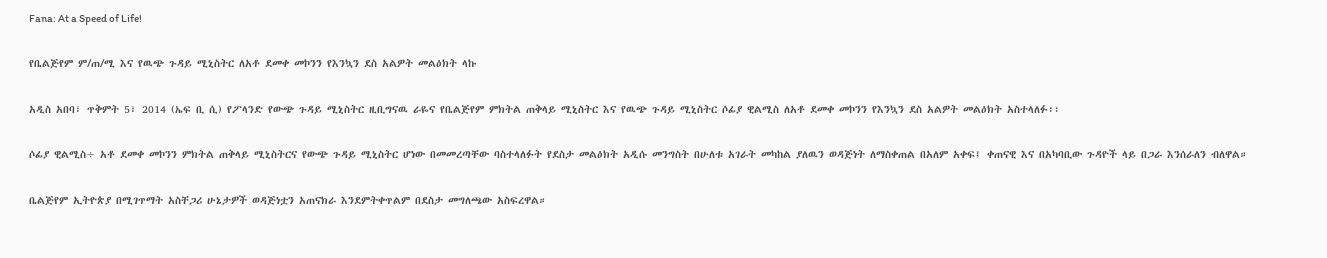Fana: At a Speed of Life!

የቤልጅየም ም/ጠ/ሚ እና የዉጭ ጉዳይ ሚኒስትር ለአቶ ደመቀ መኮንን የእንኳን ደስ አልዎት መልዕክት ላኩ

አዲስ አበባ፣ ጥቅምት 5፣ 2014 (ኤፍ ቢ ሲ) የፖላንድ የውጭ ጉዳይ ሚኒስትር ዚቢግናዉ ራዬና የቤልጅየም ምክትል ጠቅላይ ሚኒስትር እና የዉጭ ጉዳይ ሚኒስትር ሶፊያ ዊልሚስ ለአቶ ደመቀ መኮንን የእንኳን ደስ አልዎት መልዕክት አስተላለፉ፡፡

ሶፊያ ዊልሚስ÷ አቶ ደመቀ መኮንን ምክትል ጠቅላይ ሚኒስትርና የውጭ ጉዳይ ሚኒስትር ሆነው በመመረጣቸው ባስተላለፉት የደስታ መልዕክት አዲሱ መንግስት በሁለቱ አገራት መካከል ያለዉን ወዳጅነት ለማስቀጠል በአለም አቀፍ፤ ቀጠናዊ እና በአካባቢው ጉዳዮች ላይ በጋራ እንሰራለን ብለዋል።

ቤልጅየም ኢትዮጵያ በሚገጥማት አስቸጋሪ ሁኔታዎች ወዳጅነቷን አጠናክራ እንደምትቀጥልም በደስታ መግለጫው አስፍረዋል።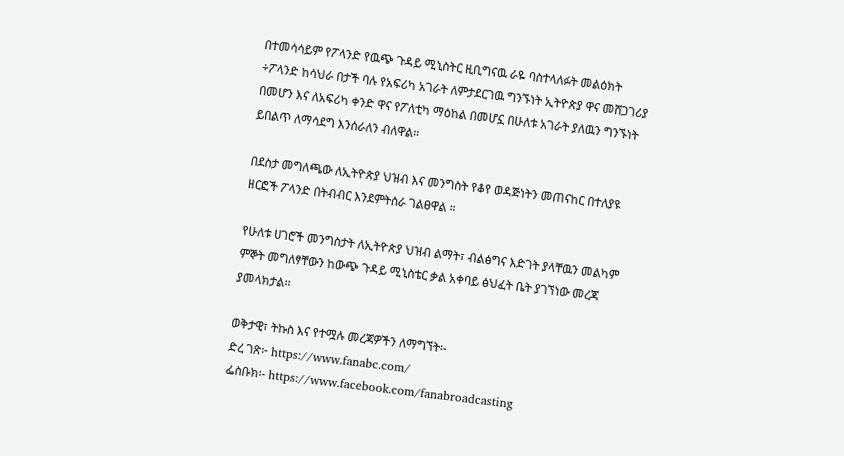በተመሳሳይም የፖላንድ የዉጭ ጉዳይ ሚኒስትር ዚቢግናዉ ራዬ ባስተላለፉት መልዕክት ÷ፖላንድ ከሳህራ በታች ባሉ የአፍሪካ አገራት ለምታደርገዉ ግንኙነት ኢትዮጵያ ዋና መሸጋገሪያ በመሆን እና ለአፍሪካ ቀንድ ዋና የፖለቲካ ማዕከል በመሆኗ በሁለቱ አገራት ያለዉን ግንኙነት ይበልጥ ለማሳደግ እንሰራለን ብለዋል።

በደስታ መግለጫው ለኢትዮጵያ ህዝብ እና መንግስት የቆየ ወዳጅነትን መጠናከር በተለያዩ ዘርፎች ፖላንድ በትብብር እንደምትሰራ ገልፀዋል ።

የሁለቱ ሀገሮች መንግስታት ለኢትዮጵያ ህዝብ ልማት፣ ብልፅግና እድገት ያላቸዉን መልካም ምኞት መግለፃቸውን ከውጭ ጉዳይ ሚኒስቴር ቃል አቀባይ ፅህፈት ቤት ያገኘነው መረጃ ያመላክታል፡፡

ወቅታዊ፣ ትኩስ እና የተሟሉ መረጃዎችን ለማግኘት፡-
ድረ ገጽ፦ https://www.fanabc.com/
ፌስቡክ፡- https://www.facebook.com/fanabroadcasting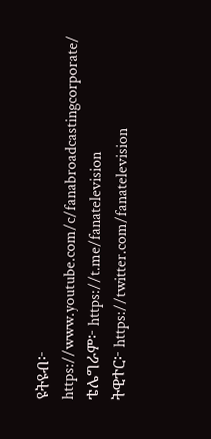ዩትዩብ፦ https://www.youtube.com/c/fanabroadcastingcorporate/
ቴሌግራም፦ https://t.me/fanatelevision
ትዊተር፦ https://twitter.com/fanatelevision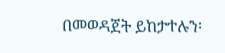በመወዳጀት ይከታተሉን፡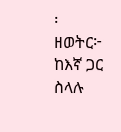፡
ዘወትር፦ ከእኛ ጋር ስላሉ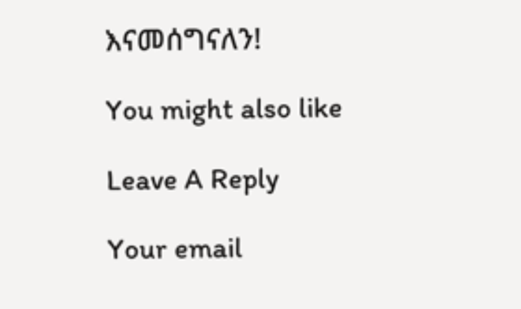እናመሰግናለን!

You might also like

Leave A Reply

Your email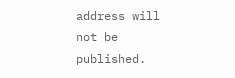address will not be published.